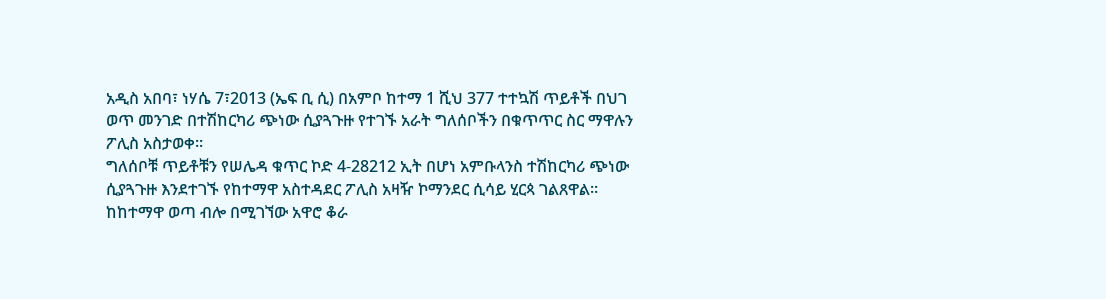አዲስ አበባ፣ ነሃሴ 7፣2013 (ኤፍ ቢ ሲ) በአምቦ ከተማ 1 ሺህ 377 ተተኳሽ ጥይቶች በህገ ወጥ መንገድ በተሽከርካሪ ጭነው ሲያጓጉዙ የተገኙ አራት ግለሰቦችን በቁጥጥር ስር ማዋሉን ፖሊስ አስታወቀ።
ግለሰቦቹ ጥይቶቹን የሠሌዳ ቁጥር ኮድ 4-28212 ኢት በሆነ አምቡላንስ ተሽከርካሪ ጭነው ሲያጓጉዙ እንደተገኙ የከተማዋ አስተዳደር ፖሊስ አዛዥ ኮማንደር ሲሳይ ሂርጳ ገልጸዋል።
ከከተማዋ ወጣ ብሎ በሚገኘው አዋሮ ቆራ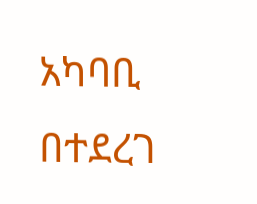አካባቢ በተደረገ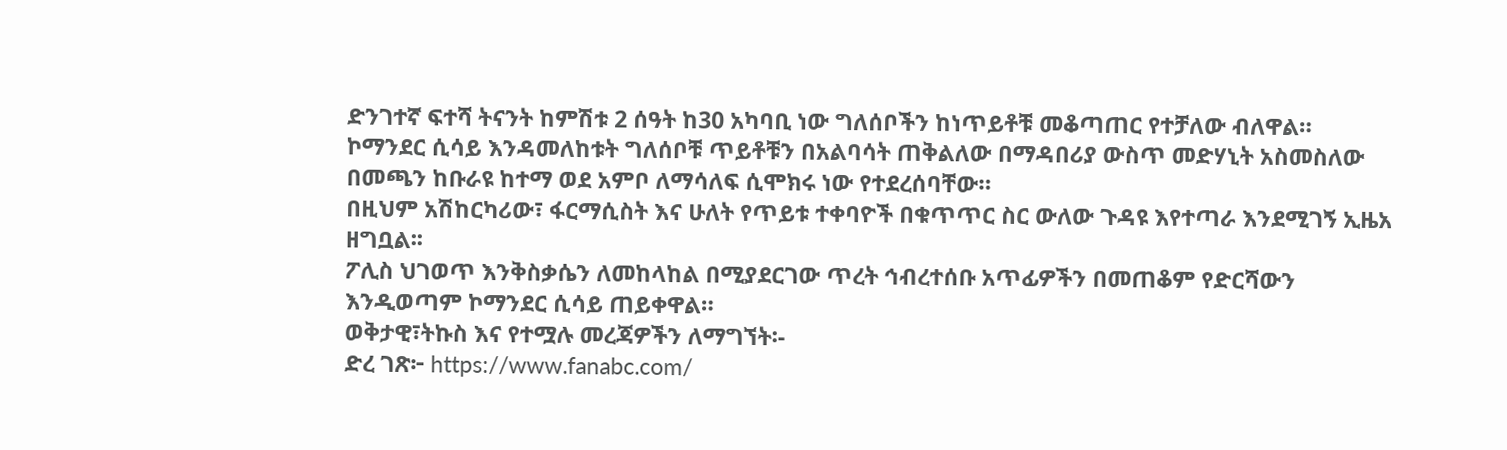ድንገተኛ ፍተሻ ትናንት ከምሽቱ 2 ሰዓት ከ30 አካባቢ ነው ግለሰቦችን ከነጥይቶቹ መቆጣጠር የተቻለው ብለዋል።
ኮማንደር ሲሳይ እንዳመለከቱት ግለሰቦቹ ጥይቶቹን በአልባሳት ጠቅልለው በማዳበሪያ ውስጥ መድሃኒት አስመስለው በመጫን ከቡራዩ ከተማ ወደ አምቦ ለማሳለፍ ሲሞክሩ ነው የተደረሰባቸው።
በዚህም አሽከርካሪው፣ ፋርማሲስት እና ሁለት የጥይቱ ተቀባዮች በቁጥጥር ስር ውለው ጉዳዩ እየተጣራ እንደሚገኝ ኢዜአ ዘግቧል፡፡
ፖሊስ ህገወጥ እንቅስቃሴን ለመከላከል በሚያደርገው ጥረት ኅብረተሰቡ አጥፊዎችን በመጠቆም የድርሻውን እንዲወጣም ኮማንደር ሲሳይ ጠይቀዋል።
ወቅታዊ፣ትኩስ እና የተሟሉ መረጃዎችን ለማግኘት፡-
ድረ ገጽ፦ https://www.fanabc.com/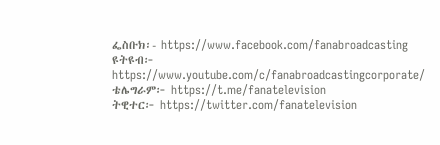ፌስቡክ፡- https://www.facebook.com/fanabroadcasting
ዩትዩብ፦ https://www.youtube.com/c/fanabroadcastingcorporate/
ቴሌግራም፦ https://t.me/fanatelevision
ትዊተር፦ https://twitter.com/fanatelevision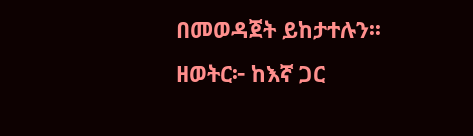በመወዳጀት ይከታተሉን፡፡
ዘወትር፦ ከእኛ ጋር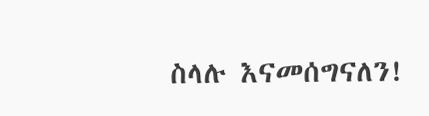ስላሉ እናመሰግናለን!